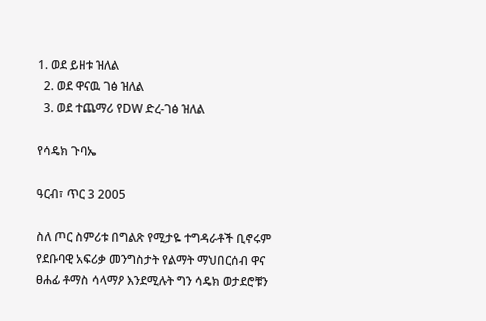1. ወደ ይዘቱ ዝለል
  2. ወደ ዋናዉ ገፅ ዝለል
  3. ወደ ተጨማሪ የDW ድረ-ገፅ ዝለል

የሳዴክ ጉባኤ

ዓርብ፣ ጥር 3 2005

ስለ ጦር ስምሪቱ በግልጽ የሚታዬ ተግዳራቶች ቢኖሩም የደቡባዊ አፍሪቃ መንግስታት የልማት ማህበርሰብ ዋና ፀሐፊ ቶማስ ሳላማዖ እንደሚሉት ግን ሳዴክ ወታደሮቹን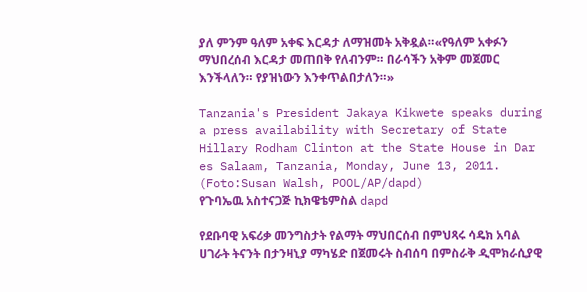ያለ ምንም ዓለም አቀፍ እርዳታ ለማዝመት አቅዷል።«የዓለም አቀፉን ማህበረሰብ እርዳታ መጠበቅ የለብንም። በራሳችን አቅም መጀመር እንችላለን። የያዝነውን እንቀጥልበታለን።»

Tanzania's President Jakaya Kikwete speaks during a press availability with Secretary of State Hillary Rodham Clinton at the State House in Dar es Salaam, Tanzania, Monday, June 13, 2011. (Foto:Susan Walsh, POOL/AP/dapd)
የጉባኤዉ አስተናጋጅ ኪክዌቴምስል dapd

የደቡባዊ አፍሪቃ መንግስታት የልማት ማህበርሰብ በምህጻሩ ሳዴክ አባል ሀገራት ትናንት በታንዛኒያ ማካሄድ በጀመሩት ስብሰባ በምስራቅ ዲሞክራሲያዊ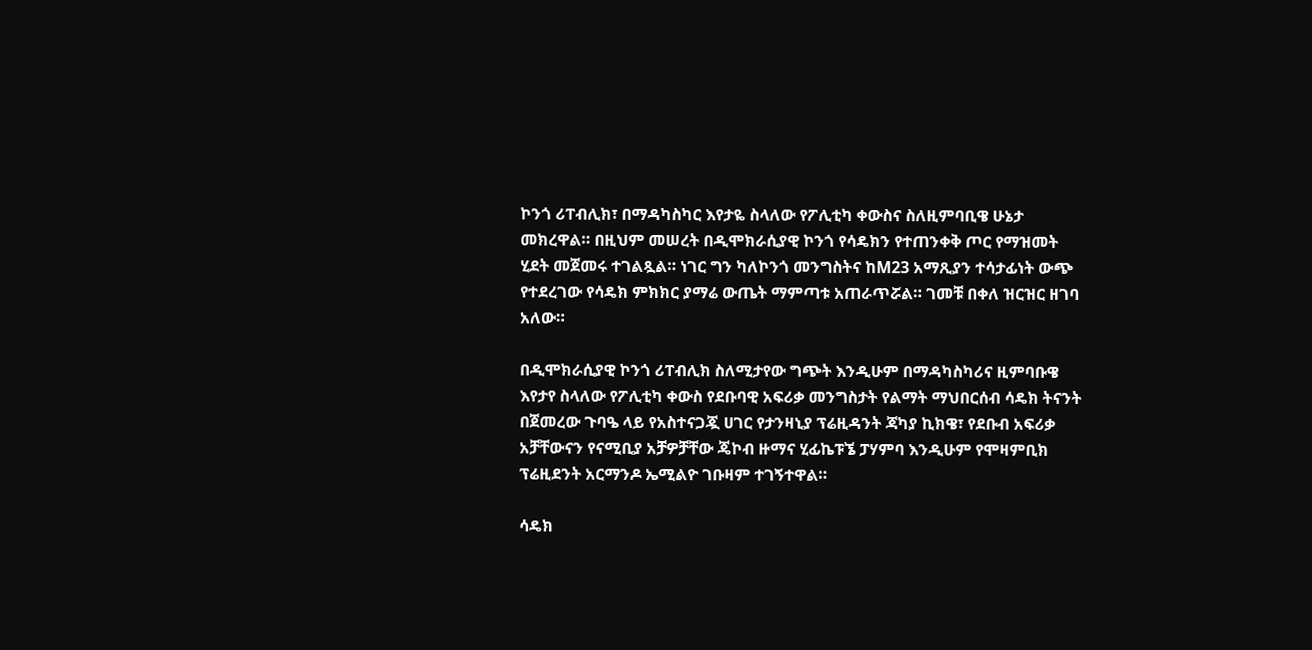ኮንጎ ሪፐብሊክ፣ በማዳካስካር እየታዬ ስላለው የፖሊቲካ ቀውስና ስለዚምባቢዌ ሁኔታ መክረዋል። በዚህም መሠረት በዲሞክራሲያዊ ኮንጎ የሳዴክን የተጠንቀቅ ጦር የማዝመት ሂደት መጀመሩ ተገልጿል። ነገር ግን ካለኮንጎ መንግስትና ከM23 አማጺያን ተሳታፊነት ውጭ የተደረገው የሳዴክ ምክክር ያማሬ ውጤት ማምጣቱ አጠራጥሯል። ገመቹ በቀለ ዝርዝር ዘገባ አለው።

በዲሞክራሲያዊ ኮንጎ ሪፐብሊክ ስለሚታየው ግጭት እንዲሁም በማዳካስካሪና ዚምባቡዌ እየታየ ስላለው የፖሊቲካ ቀውስ የደቡባዊ አፍሪቃ መንግስታት የልማት ማህበርሰብ ሳዴክ ትናንት በጀመረው ጉባዔ ላይ የአስተናጋጇ ሀገር የታንዛኒያ ፕሬዚዳንት ጃካያ ኪክዌ፣ የደቡብ አፍሪቃ አቻቸውናን የናሚቢያ አቻዎቻቸው ጄኮብ ዙማና ሂፊኬፑኜ ፓሃምባ እንዲሁም የሞዛምቢክ ፕሬዚደንት አርማንዶ ኤሚልዮ ገቡዛም ተገኝተዋል።

ሳዴክ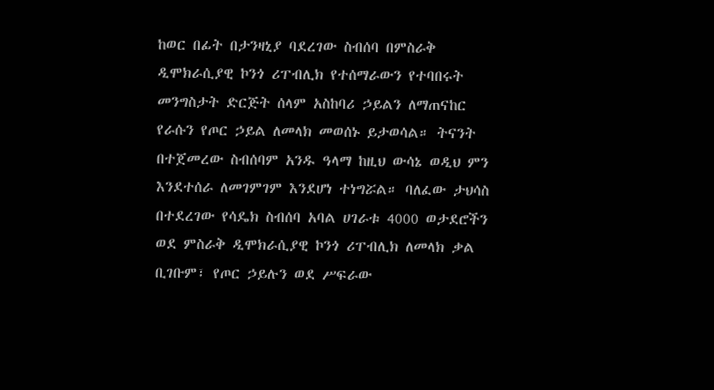ከወር በፊት በታንዛኒያ ባደረገው ስብሰባ በምስራቅ ዲሞክራሲያዊ ኮንጎ ሪፐብሊክ የተሰማራውን የተባበሩት መንግስታት ድርጅት ሰላም አስከባሪ ኃይልን ለማጠናከር የራሱን የጦር ኃይል ለመላክ መወሰኑ ይታወሳል። ትናንት በተጀመረው ስብሰባም አንዱ ዓላማ ከዚህ ውሳኔ ወዲህ ምን እንደተሰራ ለመገምገም እንደሆነ ተነግሯል። ባለፈው ታህሳስ በተደረገው የሳዴክ ስብሰባ አባል ሀገራቱ 4000 ወታደሮችን ወደ ምስራቅ ዲሞክራሲያዊ ኮንጎ ሪፐብሊክ ለመላክ ቃል ቢገቡም፣ የጦር ኃይሉን ወደ ሥፍራው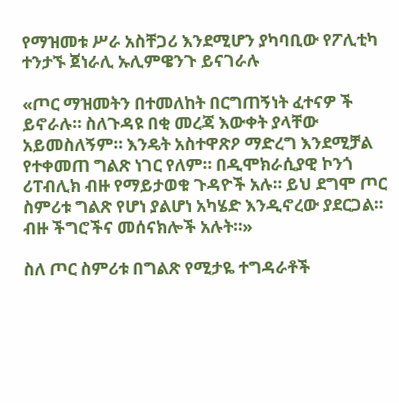የማዝመቱ ሥራ አስቸጋሪ እንደሚሆን ያካባቢው የፖሊቲካ ተንታኙ ጀነራሊ ኡሊምዌንጉ ይናገራሉ

«ጦር ማዝመትን በተመለከት በርግጠኝነት ፈተናዎ ች ይኖራሉ። ስለጉዳዩ በቂ መረጃ እውቀት ያላቸው አይመስለኝም። እንዴት አስተዋጽዖ ማድረግ እንደሚቻል የተቀመጠ ግልጽ ነገር የለም። በዲሞክራሲያዊ ኮንጎ ሪፐብሊክ ብዙ የማይታወቁ ጉዳዮች አሉ። ይህ ደግሞ ጦር ስምሪቱ ግልጽ የሆነ ያልሆነ አካሄድ እንዲኖረው ያደርጋል። ብዙ ችግሮችና መሰናክሎች አሉት።»

ስለ ጦር ስምሪቱ በግልጽ የሚታዬ ተግዳራቶች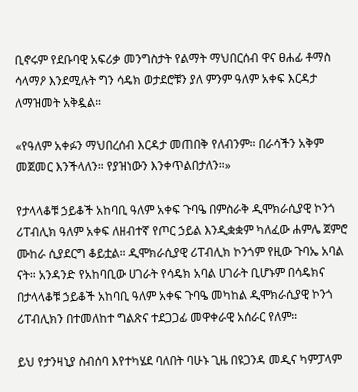ቢኖሩም የደቡባዊ አፍሪቃ መንግስታት የልማት ማህበርሰብ ዋና ፀሐፊ ቶማስ ሳላማዖ እንደሚሉት ግን ሳዴክ ወታደሮቹን ያለ ምንም ዓለም አቀፍ እርዳታ ለማዝመት አቅዷል።

«የዓለም አቀፉን ማህበረሰብ እርዳታ መጠበቅ የለብንም። በራሳችን አቅም መጀመር እንችላለን። የያዝነውን እንቀጥልበታለን።»

የታላላቆቹ ኃይቆች አከባቢ ዓለም አቀፍ ጉባዔ በምስራቅ ዲሞክራሲያዊ ኮንጎ ሪፐብሊክ ዓለም አቀፍ ለዘብተኛ የጦር ኃይል እንዲቋቋም ካለፈው ሐምሌ ጀምሮ ሙከራ ሲያደርግ ቆይቷል። ዲሞክራሲያዊ ሪፐብሊክ ኮንጎም የዚው ጉባኤ አባል ናት። አንዳንድ የአከባቢው ሀገራት የሳዴክ አባል ሀገራት ቢሆኑም በሳዴክና በታላላቆቹ ኃይቆች አከባቢ ዓለም አቀፍ ጉባዔ መካከል ዲሞክራሲያዊ ኮንጎ ሪፐብሊክን በተመለከተ ግልጽና ተደጋጋፊ መዋቀራዊ አሰራር የለም።

ይህ የታንዛኒያ ስብሰባ እየተካሄደ ባለበት ባሁኑ ጊዜ በዩጋንዳ መዲና ካምፓላም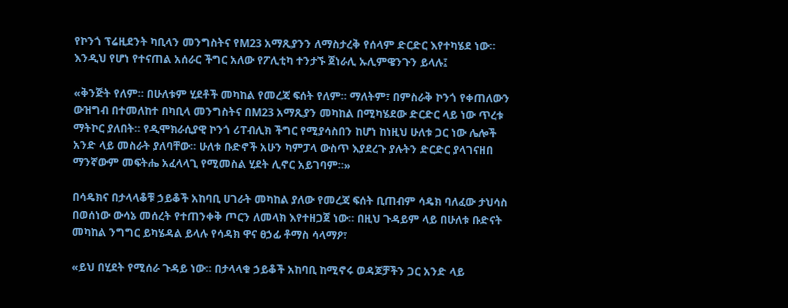የኮንጎ ፕሬዚደንት ካቢላን መንግስትና የM23 አማጺያንን ለማስታረቅ የሰላም ድርድር እየተካሄደ ነው። እንዲህ የሆነ የተናጠል አሰራር ችግር አለው የፖሊቲካ ተንታኙ ጀነራሊ ኡሊምዌንጉን ይላሉ፤

«ቅንጅት የለም። በሁለቱም ሂደቶች መካከል የመረጃ ፍሰት የለም። ማለትም፣ በምስራቅ ኮንጎ የቀጠለውን ውዝግብ በተመለከተ በካቢላ መንግስትና በM23 አማጺያን መካከል በሚካሄደው ድርድር ላይ ነው ጥረቱ ማትኮር ያለበት። የዲሞክራሲያዊ ኮንጎ ሪፐብሊክ ችግር የሚያሳስበን ከሆነ ከነዚህ ሁለቱ ጋር ነው ሌሎች አንድ ላይ መስራት ያለባቸው። ሁለቱ ቡድኖች አሁን ካምፓላ ውስጥ እያደረጉ ያሉትን ድርድር ያላገናዘበ ማንኛውም መፍትሔ አፈላላጊ የሚመስል ሂደት ሊኖር አይገባም።»

በሳዴክና በታላላቆቹ ኃይቆች አከባቢ ሀገራት መካከል ያለው የመረጃ ፍሰት ቢጠብም ሳዴክ ባለፈው ታህሳስ በወሰነው ውሳኔ መሰረት የተጠንቀቅ ጦርን ለመላክ እየተዘጋጀ ነው። በዚህ ጉዳይም ላይ በሁለቱ ቡድናት መካከል ንግግር ይካሄዳል ይላሉ የሳዳክ ዋና ፀኃፊ ቶማስ ሳላማዖ፣

«ይህ በሂደት የሚሰራ ጉዳይ ነው። በታላላቁ ኃይቆች አከባቢ ከሚኖሩ ወዳጆቻችን ጋር አንድ ላይ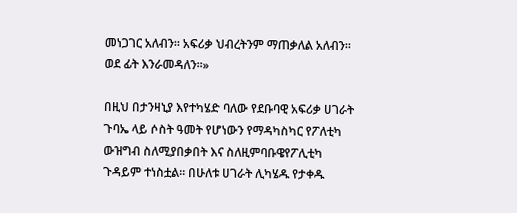መነጋገር አለብን። አፍሪቃ ህብረትንም ማጠቃለል አለብን። ወደ ፊት እንራመዳለን።»

በዚህ በታንዛኒያ እየተካሄድ ባለው የደቡባዊ አፍሪቃ ሀገራት ጉባኤ ላይ ሶስት ዓመት የሆነውን የማዳካስካር የፖለቲካ ውዝግብ ስለሚያበቃበት እና ስለዚምባቡዌየፖሊቲካ ጉዳይም ተነስቷል። በሁለቱ ሀገራት ሊካሄዱ የታቀዱ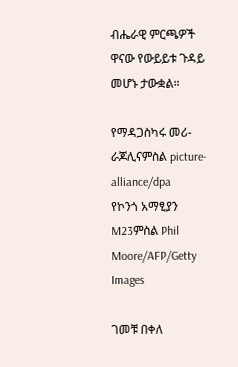ብሔራዊ ምርጫዎች ዋናው የውይይቱ ጉዳይ መሆኑ ታውቋል።

የማዳጋስካሩ መሪ-ራጆሊናምስል picture-alliance/dpa
የኮንጎ አማፂያን M23ምስል Phil Moore/AFP/Getty Images

ገመቹ በቀለ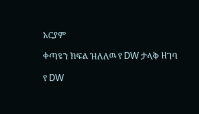አርያም

ቀጣዩን ክፍል ዝለለዉ የ DW ታላቅ ዘገባ

የ DW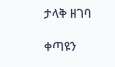ታላቅ ዘገባ

ቀጣዩን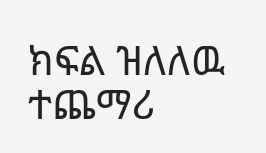ክፍል ዝለለዉ ተጨማሪ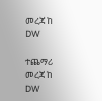መረጃ ከ DW

ተጨማሪ መረጃ ከ DW